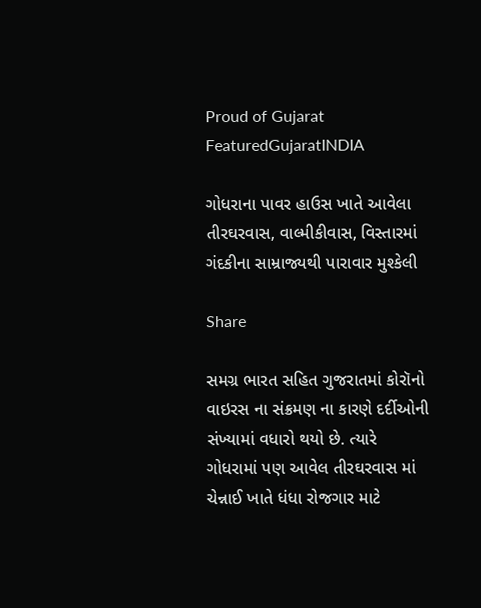Proud of Gujarat
FeaturedGujaratINDIA

ગોધરાના પાવર હાઉસ ખાતે આવેલા તીરઘરવાસ, વાલ્મીકીવાસ, વિસ્તારમાં ગંદકીના સામ્રાજ્યથી પારાવાર મુશ્કેલી

Share

સમગ્ર ભારત સહિત ગુજરાતમાં કોરૉનો વાઇરસ ના સંક્રમણ ના કારણે દર્દીઓની સંખ્યામાં વધારો થયો છે. ત્યારે ગોધરામાં પણ આવેલ તીરઘરવાસ માં ચેન્નાઈ ખાતે ધંધા રોજગાર માટે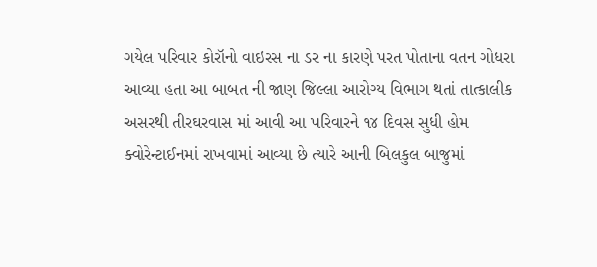ગયેલ પરિવાર કોરૉનો વાઇરસ ના ડર ના કારણે પરત પોતાના વતન ગોધરા આવ્યા હતા આ બાબત ની જાણ જિલ્લા આરોગ્ય વિભાગ થતાં તાત્કાલીક અસરથી તીરઘરવાસ માં આવી આ પરિવારને ૧૪ દિવસ સુધી હોમ ક્વોરેન્ટાઈનમાં રાખવામાં આવ્યા છે ત્યારે આની બિલકુલ બાજુમાં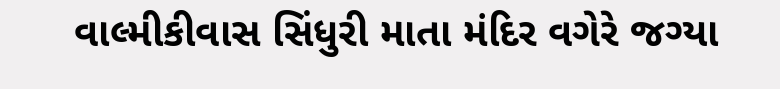વાલ્મીકીવાસ સિંધુરી માતા મંદિર વગેરે જગ્યા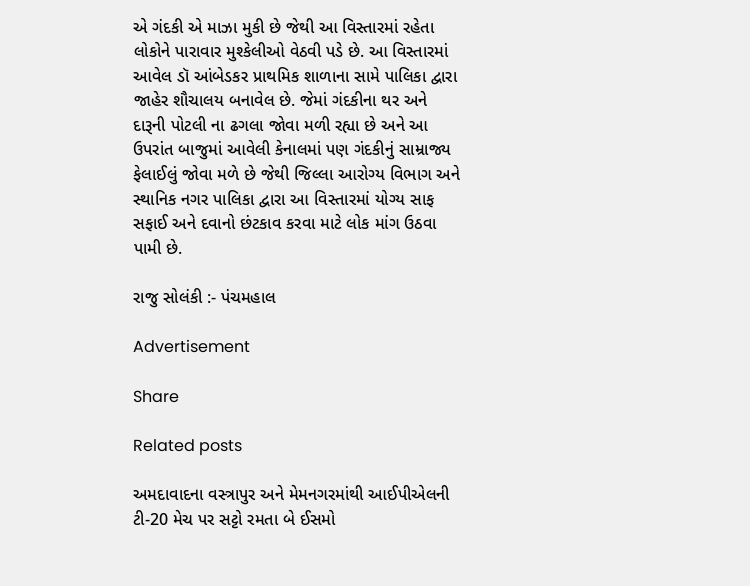એ ગંદકી એ માઝા મુકી છે જેથી આ વિસ્તારમાં રહેતા લોકોને પારાવાર મુશ્કેલીઓ વેઠવી પડે છે. આ વિસ્તારમાં આવેલ ડૉ આંબેડકર પ્રાથમિક શાળાના સામે પાલિકા દ્વારા જાહેર શૌચાલય બનાવેલ છે. જેમાં ગંદકીના થર અને દારૂની પોટલી ના ઢગલા જોવા મળી રહ્યા છે અને આ ઉપરાંત બાજુમાં આવેલી કેનાલમાં પણ ગંદકીનું સામ્રાજ્ય ફેલાઈલું જોવા મળે છે જેથી જિલ્લા આરોગ્ય વિભાગ અને સ્થાનિક નગર પાલિકા દ્વારા આ વિસ્તારમાં યોગ્ય સાફ સફાઈ અને દવાનો છંટકાવ કરવા માટે લોક માંગ ઉઠવા પામી છે.

રાજુ સોલંકી :- પંચમહાલ

Advertisement

Share

Related posts

અમદાવાદના વસ્ત્રાપુર અને મેમનગરમાંથી આઈપીએલની ટી-20 મેચ પર સટ્ટો રમતા બે ઈસમો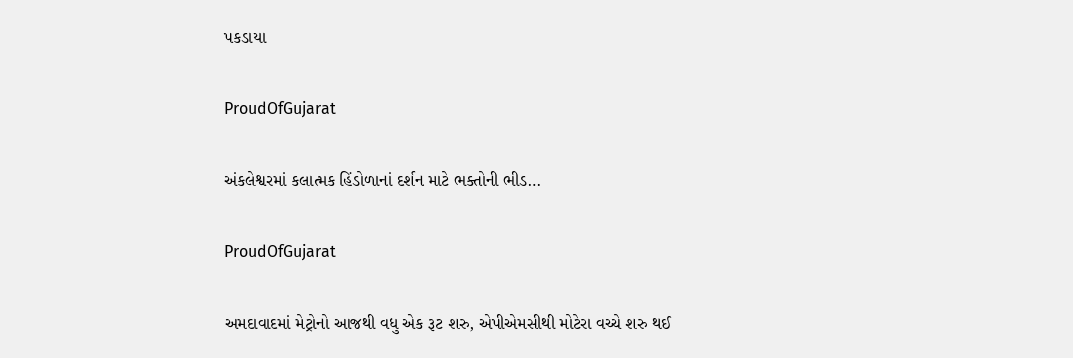પકડાયા

ProudOfGujarat

અંકલેશ્વરમાં કલાત્મક હિંડોળાનાં દર્શન માટે ભક્તોની ભીડ…

ProudOfGujarat

અમદાવાદમાં મેટ્રોનો આજથી વધુ એક રૂટ શરુ, એપીએમસીથી મોટેરા વચ્ચે શરુ થઈ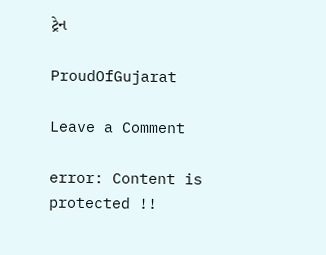ટ્રેન

ProudOfGujarat

Leave a Comment

error: Content is protected !!